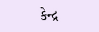કેન્દ્ર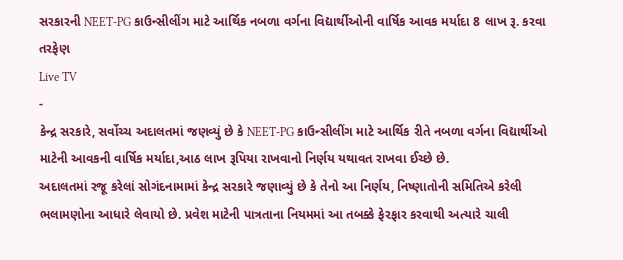સરકારની NEET-PG કાઉન્સીલીંગ માટે આર્થિક નબળા વર્ગના વિદ્યાર્થીઓની વાર્ષિક આવક મર્યાદા 8 લાખ રૂ. કરવા તરફેણ
Live TV
-
કેન્દ્ર સરકારે, સર્વોચ્ચ અદાલતમાં જણવ્યું છે કે NEET-PG કાઉન્સીલીંગ માટે આર્થિક રીતે નબળા વર્ગના વિદ્યાર્થીઓ માટેની આવકની વાર્ષિક મર્યાદા,આઠ લાખ રૂપિયા રાખવાનો નિર્ણય યથાવત રાખવા ઈચ્છે છે.
અદાલતમાં રજૂ કરેલાં સોગંદનામામાં કેન્દ્ર સરકારે જણાવ્યું છે કે તેનો આ નિર્ણય, નિષ્ણાતોની સમિતિએ કરેલી ભલામણોના આધારે લેવાયો છે. પ્રવેશ માટેની પાત્રતાના નિયમમાં આ તબક્કે ફેરફાર કરવાથી અત્યારે ચાલી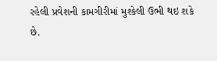રહેલી પ્રવેશની કામગીરીમાં મુશ્કેલી ઉભી થઇ શકે છે.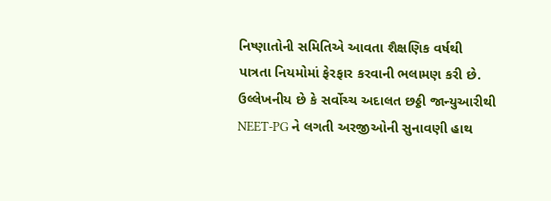નિષ્ણાતોની સમિતિએ આવતા શૈક્ષણિક વર્ષથી પાત્રતા નિયમોમાં ફેરફાર કરવાની ભલામણ કરી છે.
ઉલ્લેખનીય છે કે સર્વોચ્ચ અદાલત છઠ્ઠી જાન્યુઆરીથી NEET-PG ને લગતી અરજીઓની સુનાવણી હાથ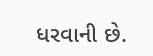ધરવાની છે.